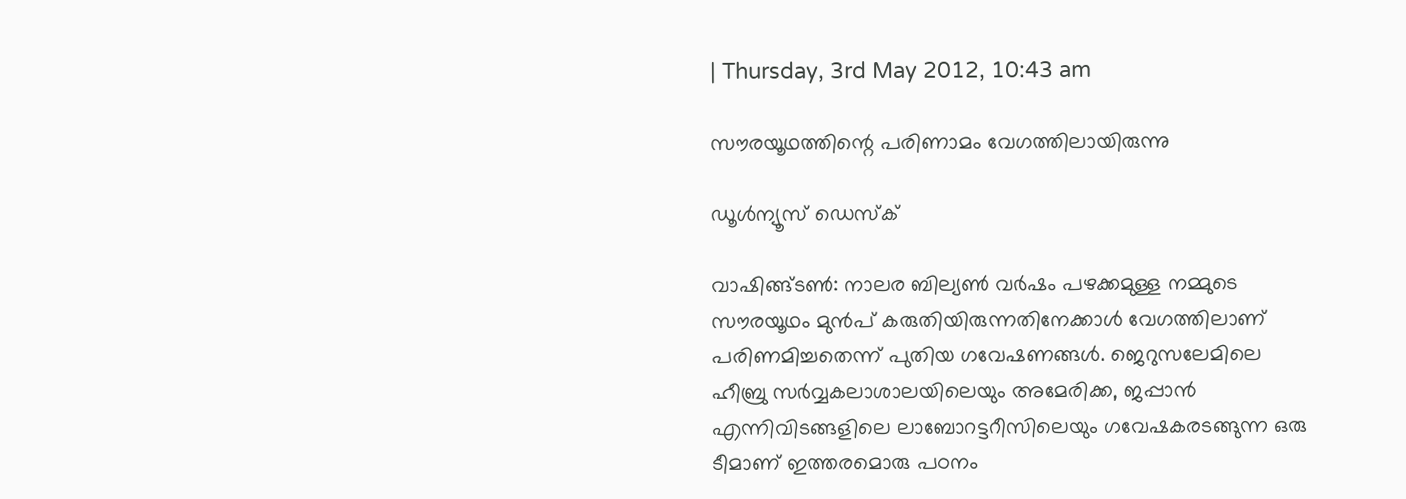| Thursday, 3rd May 2012, 10:43 am

സൗരയൂഥത്തിന്റെ പരിണാമം വേഗത്തിലായിരുന്നു

ഡൂള്‍ന്യൂസ് ഡെസ്‌ക്

വാഷിങ്ങ്ടണ്‍: നാലര ബില്യണ്‍ വര്‍ഷം പഴക്കമുള്ള നമ്മുടെ സൗരയൂഥം മുന്‍പ് കരുതിയിരുന്നതിനേക്കാള്‍ വേഗത്തിലാണ് പരിണമിച്ചതെന്ന് പുതിയ ഗവേഷണങ്ങള്‍. ജെറുസലേമിലെ ഹീബ്രു സര്‍വ്വകലാശാലയിലെയും അമേരിക്ക, ജപ്പാന്‍ എന്നിവിടങ്ങളിലെ ലാബോറട്ടറീസിലെയും ഗവേഷകരടങ്ങുന്ന ഒരു ടീമാണ് ഇത്തരമൊരു പഠനം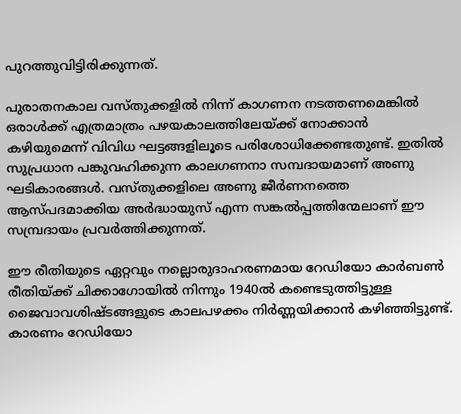പുറത്തുവിട്ടിരിക്കുന്നത്.

പുരാതനകാല വസ്തുക്കളില്‍ നിന്ന് കാഗണന നടത്തണമെങ്കില്‍ ഒരാള്‍ക്ക് എത്രമാത്രം പഴയകാലത്തിലേയ്ക്ക് നോക്കാന്‍ കഴിയുമെന്ന് വിവിധ ഘട്ടങ്ങളിലൂടെ പരിശോധിക്കേണ്ടതുണ്ട്. ഇതില്‍ സുപ്രധാന പങ്കുവഹിക്കുന്ന കാലഗണനാ സമ്പദായമാണ് അണു ഘടികാരങ്ങള്‍. വസ്തുക്കളിലെ അണു ജീര്‍ണനത്തെ ആസ്പദമാക്കിയ അര്‍ദ്ധായുസ് എന്ന സങ്കല്‍പ്പത്തിന്മേലാണ് ഈ സമ്പ്രദായം പ്രവര്‍ത്തിക്കുന്നത്.

ഈ രീതിയുടെ ഏറ്റവും നല്ലൊരുദാഹരണമായ റേഡിയോ കാര്‍ബണ്‍ രീതിയ്ക്ക് ചിക്കാഗോയില്‍ നിന്നും 1940ല്‍ കണ്ടെടുത്തിട്ടുള്ള ജൈവാവശിഷ്ടങ്ങളുടെ കാലപഴക്കം നിര്‍ണ്ണയിക്കാന്‍ കഴിഞ്ഞിട്ടുണ്ട്. കാരണം റേഡിയോ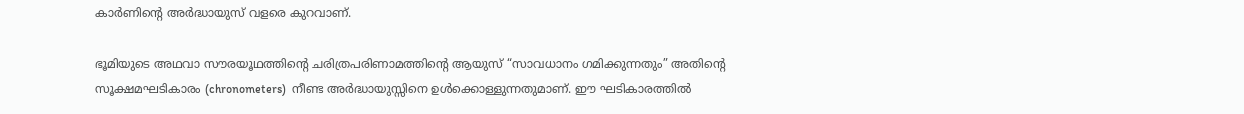കാര്‍ണിന്റെ അര്‍ദ്ധായുസ് വളരെ കുറവാണ്.

ഭൂമിയുടെ അഥവാ സൗരയൂഥത്തിന്റെ ചരിത്രപരിണാമത്തിന്റെ ആയുസ് “സാവധാനം ഗമിക്കുന്നതും” അതിന്റെ സൂക്ഷമഘടികാരം (chronometers)  നീണ്ട അര്‍ദ്ധായുസ്സിനെ ഉള്‍ക്കൊള്ളുന്നതുമാണ്. ഈ ഘടികാരത്തില്‍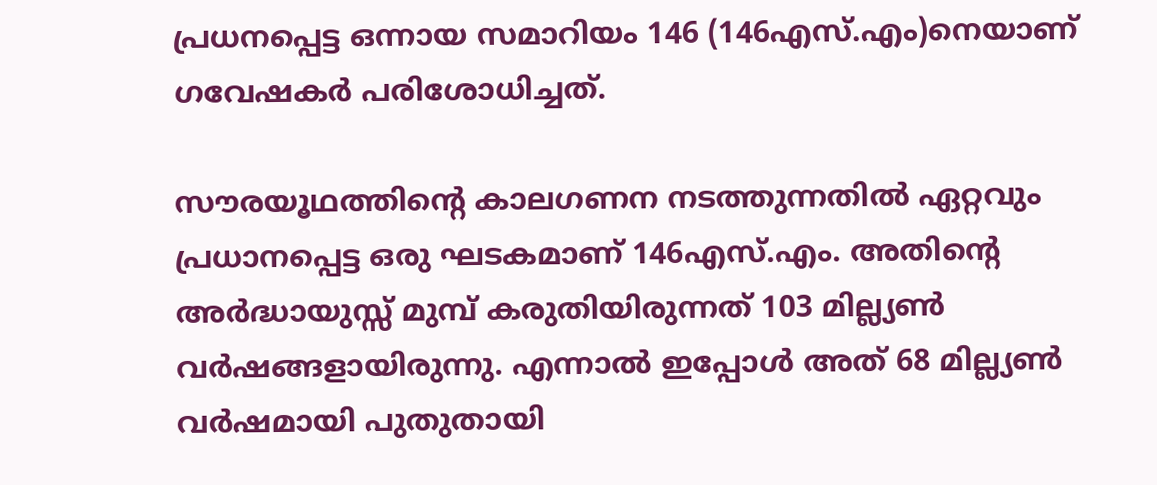പ്രധനപ്പെട്ട ഒന്നായ സമാറിയം 146 (146എസ്.എം)നെയാണ് ഗവേഷകര്‍ പരിശോധിച്ചത്.

സൗരയൂഥത്തിന്റെ കാലഗണന നടത്തുന്നതില്‍ ഏറ്റവും പ്രധാനപ്പെട്ട ഒരു ഘടകമാണ് 146എസ്.എം. അതിന്റെ അര്‍ദ്ധായുസ്സ് മുമ്പ് കരുതിയിരുന്നത് 103 മില്ല്യണ്‍ വര്‍ഷങ്ങളായിരുന്നു. എന്നാല്‍ ഇപ്പോള്‍ അത് 68 മില്ല്യണ്‍ വര്‍ഷമായി പുതുതായി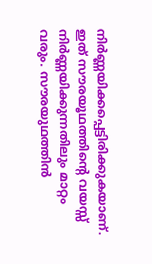നിര്‍ണ്ണയിക്കപ്പെട്ടിരിക്കുകയാണ്. ഇത് സൗരയൂഥത്തിന്റെ വയസ്സ് നിര്‍ണ്ണയിക്കുന്നതിലും മാറ്റം വരും. സൗരയുഥത്തിന്‍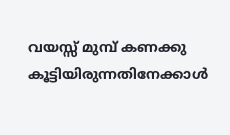വയസ്സ് മുമ്പ് കണക്കു കൂട്ടിയിരുന്നതിനേക്കാള്‍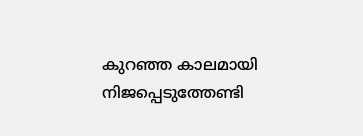കുറഞ്ഞ കാലമായി നിജപ്പെടുത്തേണ്ടി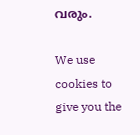വരും.

We use cookies to give you the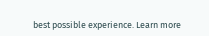best possible experience. Learn more